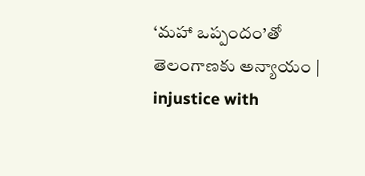‘మహా ఒప్పందం’తో తెలంగాణకు అన్యాయం | injustice with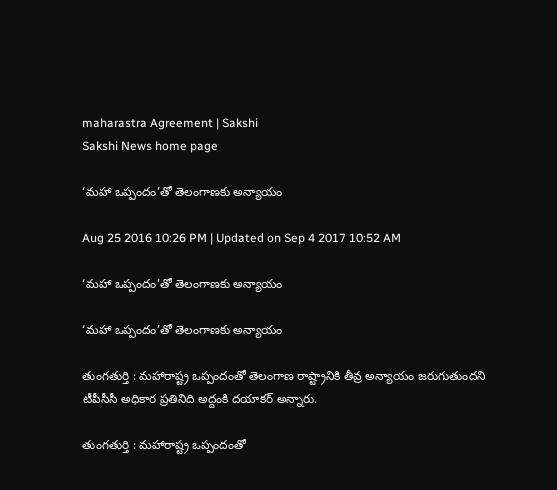maharastra Agreement | Sakshi
Sakshi News home page

‘మహా ఒప్పందం’తో తెలంగాణకు అన్యాయం

Aug 25 2016 10:26 PM | Updated on Sep 4 2017 10:52 AM

‘మహా ఒప్పందం’తో తెలంగాణకు అన్యాయం

‘మహా ఒప్పందం’తో తెలంగాణకు అన్యాయం

తుంగతుర్తి : మహారాష్ట్ర ఒప్పందంతో తెలంగాణ రాష్ట్రానికి తీవ్ర అన్యాయం జరుగుతుందని టీపీసీసీ అధికార ప్రతినిది అద్దంకి దయాకర్‌ అన్నారు.

తుంగతుర్తి : మహారాష్ట్ర ఒప్పందంతో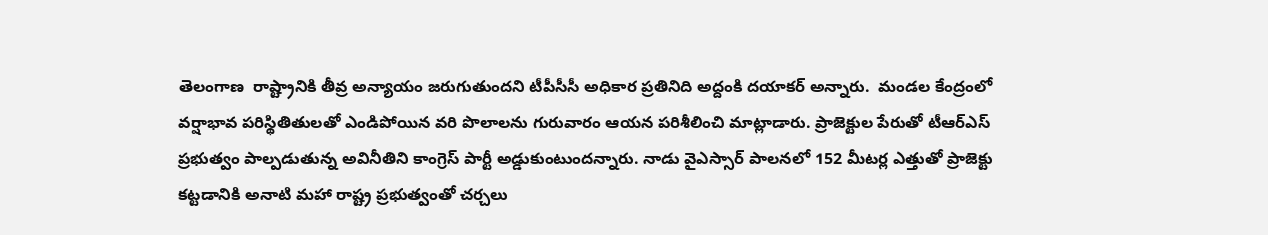తెలంగాణ  రాష్ట్రానికి తీవ్ర అన్యాయం జరుగుతుందని టీపీసీసీ అధికార ప్రతినిది అద్దంకి దయాకర్‌ అన్నారు.  మండల కేంద్రంలో వర్షాభావ పరిస్థితితులతో ఎండిపోయిన వరి పొలాలను గురువారం ఆయన పరిశీలించి మాట్లాడారు. ప్రాజెక్టుల పేరుతో టీఆర్‌ఎస్‌ ప్రభుత్వం పాల్పడుతున్న అవినీతిని కాంగ్రెస్‌ పార్టీ అడ్డుకుంటుందన్నారు. నాడు వైఎస్సార్‌ పాలనలో 152 మీటర్ల ఎత్తుతో ప్రాజెక్టు కట్టడానికి అనాటి మహా రాష్ట్ర ప్రభుత్వంతో చర్చలు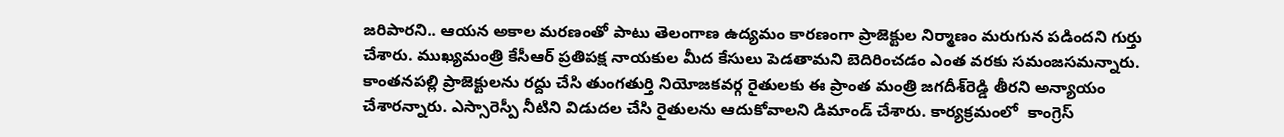జరిపారని.. ఆయన అకాల మరణంతో పాటు తెలంగాణ ఉద్యమం కారణంగా ప్రాజెక్టుల నిర్మాణం మరుగున పడిందని గుర్తు చేశారు. ముఖ్యమంత్రి కేసీఆర్‌ ప్రతిపక్ష నాయకుల మీద కేసులు పెడతామని బెదిరించడం ఎంత వరకు సమంజసమన్నారు. కాంతనపల్లి ప్రాజెక్టులను రద్దు చేసి తుంగతుర్తి నియోజకవర్గ రైతులకు ఈ ప్రాంత మంత్రి జగదీశ్‌రెడ్డి తీరని అన్యాయం చేశారన్నారు. ఎస్సారెస్పీ నీటిని విడుదల చేసి రైతులను ఆదుకోవాలని డిమాండ్‌ చేశారు. కార్యక్రమంలో  కాంగ్రెస్‌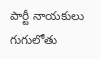పార్టీ నాయకులు గుగులోతు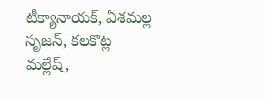టీక్యానాయక్, ఏశమల్ల సృజన్, కలకొట్ల మల్లేష్,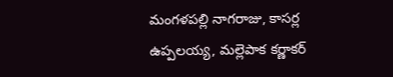మంగళపల్లి నాగరాజు, కాసర్ల ఉప్పలయ్య, మల్లెపాక కర్ణాకర్‌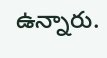ఉన్నారు.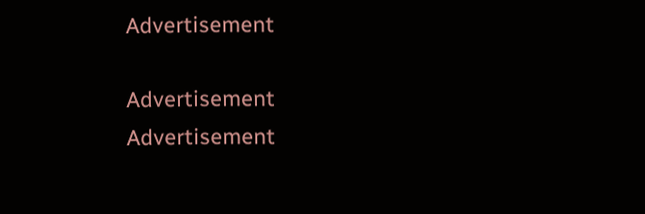Advertisement

Advertisement
Advertisement